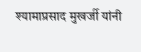श्यामाप्रसाद मुखर्जी यांनी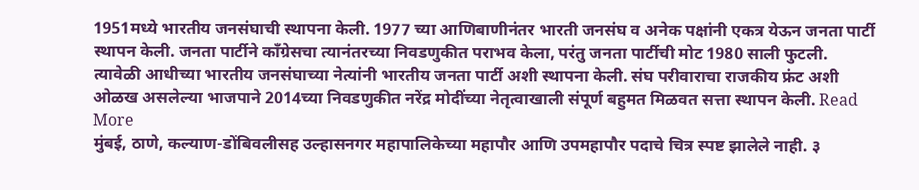1951मध्ये भारतीय जनसंघाची स्थापना केली. 1977 च्या आणिबाणीनंतर भारती जनसंघ व अनेक पक्षांनी एकत्र येऊन जनता पार्टी स्थापन केली. जनता पार्टीने काँग्रेसचा त्यानंतरच्या निवडणुकीत पराभव केला, परंतु जनता पार्टीची मोट 1980 साली फुटली. त्यावेळी आधीच्या भारतीय जनसंघाच्या नेत्यांनी भारतीय जनता पार्टी अशी स्थापना केली. संघ परीवाराचा राजकीय फ्रंट अशी ओळख असलेल्या भाजपाने 2014च्या निवडणुकीत नरेंद्र मोदींच्या नेतृत्वाखाली संपूर्ण बहुमत मिळवत सत्ता स्थापन केली. Read More
मुंबई, ठाणे, कल्याण-डोंबिवलीसह उल्हासनगर महापालिकेच्या महापौर आणि उपमहापौर पदाचे चित्र स्पष्ट झालेले नाही. ३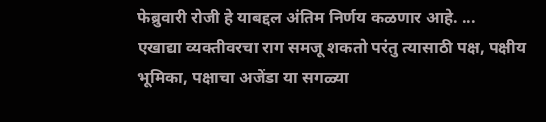फेब्रुवारी रोजी हे याबद्दल अंतिम निर्णय कळणार आहे. ...
एखाद्या व्यक्तीवरचा राग समजू शकतो परंतु त्यासाठी पक्ष, पक्षीय भूमिका, पक्षाचा अजेंडा या सगळ्या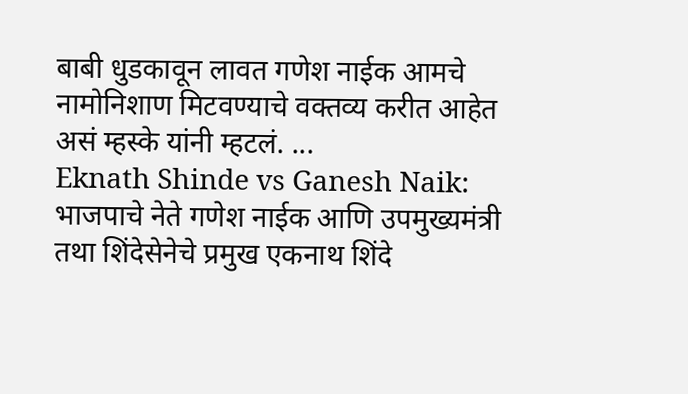बाबी धुडकावून लावत गणेश नाईक आमचे नामोनिशाण मिटवण्याचे वक्तव्य करीत आहेत असं म्हस्के यांनी म्हटलं. ...
Eknath Shinde vs Ganesh Naik: भाजपाचे नेते गणेश नाईक आणि उपमुख्यमंत्री तथा शिंदेसेनेचे प्रमुख एकनाथ शिंदे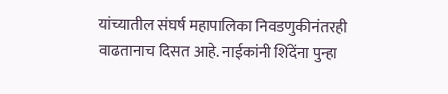यांच्यातील संघर्ष महापालिका निवडणुकीनंतरही वाढतानाच दिसत आहे. नाईकांनी शिंदेंना पुन्हा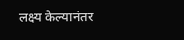लक्ष्य केल्यानंतर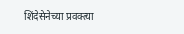शिंदेसेनेच्या प्रवक्त्या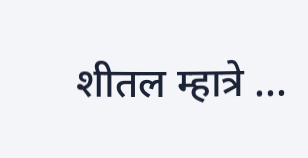शीतल म्हात्रे ...